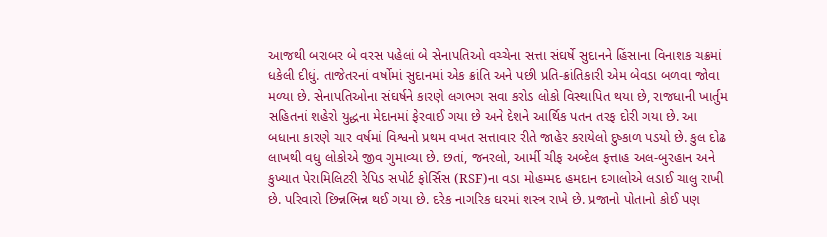આજથી બરાબર બે વરસ પહેલાં બે સેનાપતિઓ વચ્ચેના સત્તા સંઘર્ષે સુદાનને હિંસાના વિનાશક ચક્રમાં ધકેલી દીધું. તાજેતરનાં વર્ષોમાં સુદાનમાં એક ક્રાંતિ અને પછી પ્રતિ-ક્રાંતિકારી એમ બેવડા બળવા જોવા મળ્યા છે. સેનાપતિઓના સંઘર્ષને કારણે લગભગ સવા કરોડ લોકો વિસ્થાપિત થયા છે, રાજધાની ખાર્તુમ સહિતનાં શહેરો યુદ્ધના મેદાનમાં ફેરવાઈ ગયા છે અને દેશને આર્થિક પતન તરફ દોરી ગયા છે. આ બધાના કારણે ચાર વર્ષમાં વિશ્વનો પ્રથમ વખત સત્તાવાર રીતે જાહેર કરાયેલો દુષ્કાળ પડયો છે. કુલ દોઢ લાખથી વધુ લોકોએ જીવ ગુમાવ્યા છે. છતાં, જનરલો, આર્મી ચીફ અબ્દેલ ફત્તાહ અલ-બુરહાન અને કુખ્યાત પેરામિલિટરી રેપિડ સપોર્ટ ફોર્સિસ (RSF)ના વડા મોહમ્મદ હમદાન દગાલોએ લડાઈ ચાલુ રાખી છે. પરિવારો છિન્નભિન્ન થઈ ગયા છે. દરેક નાગરિક ઘરમાં શસ્ત્ર રાખે છે. પ્રજાનો પોતાનો કોઈ પણ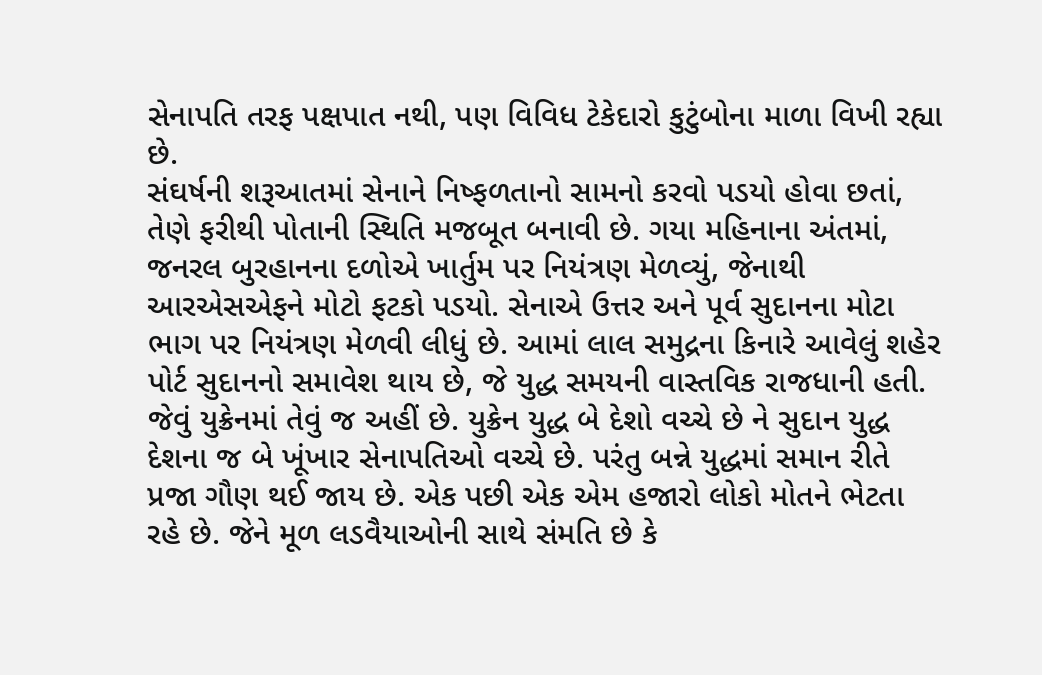સેનાપતિ તરફ પક્ષપાત નથી, પણ વિવિધ ટેકેદારો કુટુંબોના માળા વિખી રહ્યા છે.
સંઘર્ષની શરૂઆતમાં સેનાને નિષ્ફળતાનો સામનો કરવો પડયો હોવા છતાં, તેણે ફરીથી પોતાની સ્થિતિ મજબૂત બનાવી છે. ગયા મહિનાના અંતમાં, જનરલ બુરહાનના દળોએ ખાર્તુમ પર નિયંત્રણ મેળવ્યું, જેનાથી આરએસએફને મોટો ફટકો પડયો. સેનાએ ઉત્તર અને પૂર્વ સુદાનના મોટા ભાગ પર નિયંત્રણ મેળવી લીધું છે. આમાં લાલ સમુદ્રના કિનારે આવેલું શહેર પોર્ટ સુદાનનો સમાવેશ થાય છે, જે યુદ્ધ સમયની વાસ્તવિક રાજધાની હતી. જેવું યુક્રેનમાં તેવું જ અહીં છે. યુક્રેન યુદ્ધ બે દેશો વચ્ચે છે ને સુદાન યુદ્ધ દેશના જ બે ખૂંખાર સેનાપતિઓ વચ્ચે છે. પરંતુ બન્ને યુદ્ધમાં સમાન રીતે પ્રજા ગૌણ થઈ જાય છે. એક પછી એક એમ હજારો લોકો મોતને ભેટતા રહે છે. જેને મૂળ લડવૈયાઓની સાથે સંમતિ છે કે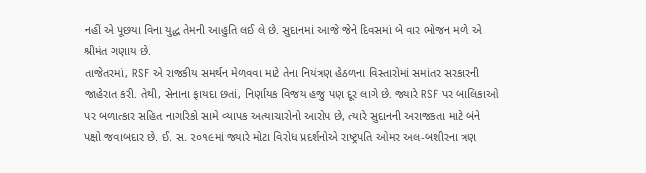નહીં એ પૂછયા વિના યુદ્ધ તેમની આહુતિ લઈ લે છે. સુદાનમાં આજે જેને દિવસમાં બે વાર ભોજન મળે એ શ્રીમંત ગણાય છે.
તાજેતરમાં, RSF એ રાજકીય સમર્થન મેળવવા માટે તેના નિયંત્રણ હેઠળના વિસ્તારોમાં સમાંતર સરકારની જાહેરાત કરી. તેથી, સેનાના ફાયદા છતાં, નિર્ણાયક વિજય હજુ પણ દૂર લાગે છે. જ્યારે RSF પર બાલિકાઓ પર બળાત્કાર સહિત નાગરિકો સામે વ્યાપક અત્યાચારોનો આરોપ છે, ત્યારે સુદાનની અરાજકતા માટે બંને પક્ષો જવાબદાર છે. ઈ. સ. ૨૦૧૯માં જ્યારે મોટા વિરોધ પ્રદર્શનોએ રાષ્ટ્રપતિ ઓમર અલ-બશીરના ત્રણ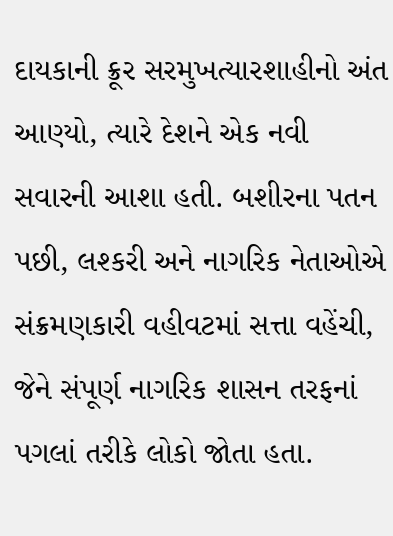દાયકાની ક્રૂર સરમુખત્યારશાહીનો અંત આણ્યો, ત્યારે દેશને એક નવી સવારની આશા હતી. બશીરના પતન પછી, લશ્કરી અને નાગરિક નેતાઓએ સંક્રમણકારી વહીવટમાં સત્તા વહેંચી, જેને સંપૂર્ણ નાગરિક શાસન તરફનાં પગલાં તરીકે લોકો જોતા હતા.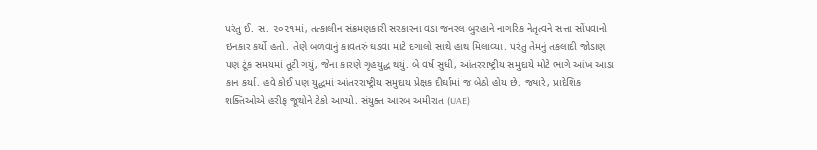પરંતુ ઈ. સ. ૨૦૨૧માં, તત્કાલીન સંક્રમણકારી સરકારના વડા જનરલ બુરહાને નાગરિક નેતૃત્વને સત્તા સોંપવાનો ઇનકાર કર્યો હતો. તેણે બળવાનું કાવતરું ઘડવા માટે દગાલો સાથે હાથ મિલાવ્યા. પરંતુ તેમનું તકલાદી જોડાણ પણ ટૂંક સમયમાં તૂટી ગયું, જેના કારણે ગૃહયુદ્ધ થયું. બે વર્ષ સુધી, આંતરરાષ્ટ્રીય સમુદાયે મોટે ભાગે આંખ આડા કાન કર્યા. હવે કોઈ પણ યુદ્ધમાં આંતરરાષ્ટ્રીય સમુદાય પ્રેક્ષક દીર્ઘામાં જ બેઠો હોય છે. જ્યારે, પ્રાદેશિક શક્તિઓએ હરીફ જૂથોને ટેકો આપ્યો. સંયુક્ત આરબ અમીરાત (UAE)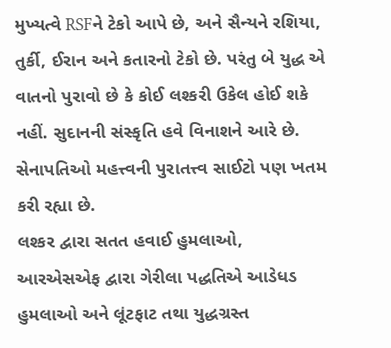મુખ્યત્વે RSFને ટેકો આપે છે, અને સૈન્યને રશિયા, તુર્કી, ઈરાન અને કતારનો ટેકો છે. પરંતુ બે યુદ્ધ એ વાતનો પુરાવો છે કે કોઈ લશ્કરી ઉકેલ હોઈ શકે નહીં. સુદાનની સંસ્કૃતિ હવે વિનાશને આરે છે. સેનાપતિઓ મહત્ત્વની પુરાતત્ત્વ સાઈટો પણ ખતમ કરી રહ્યા છે.
લશ્કર દ્વારા સતત હવાઈ હુમલાઓ, આરએસએફ દ્વારા ગેરીલા પદ્ધતિએ આડેધડ હુમલાઓ અને લૂંટફાટ તથા યુદ્ધગ્રસ્ત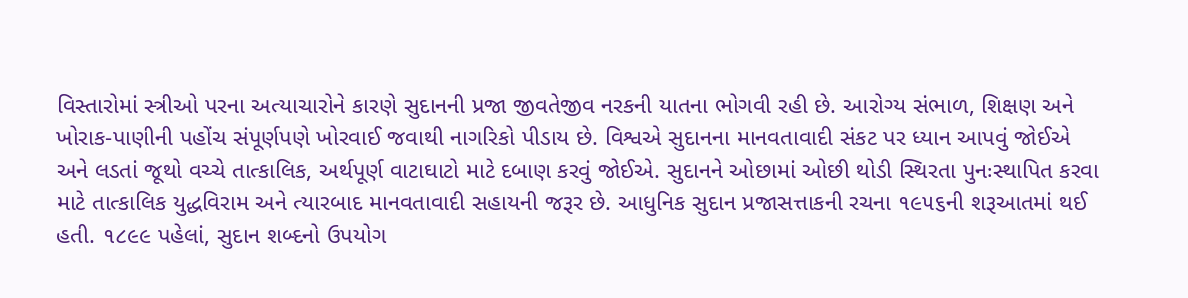વિસ્તારોમાં સ્ત્રીઓ પરના અત્યાચારોને કારણે સુદાનની પ્રજા જીવતેજીવ નરકની યાતના ભોગવી રહી છે. આરોગ્ય સંભાળ, શિક્ષણ અને ખોરાક-પાણીની પહોંચ સંપૂર્ણપણે ખોરવાઈ જવાથી નાગરિકો પીડાય છે. વિશ્વએ સુદાનના માનવતાવાદી સંકટ પર ધ્યાન આપવું જોઈએ અને લડતાં જૂથો વચ્ચે તાત્કાલિક, અર્થપૂર્ણ વાટાઘાટો માટે દબાણ કરવું જોઈએ. સુદાનને ઓછામાં ઓછી થોડી સ્થિરતા પુનઃસ્થાપિત કરવા માટે તાત્કાલિક યુદ્ધવિરામ અને ત્યારબાદ માનવતાવાદી સહાયની જરૂર છે. આધુનિક સુદાન પ્રજાસત્તાકની રચના ૧૯૫૬ની શરૂઆતમાં થઈ હતી. ૧૮૯૯ પહેલાં, સુદાન શબ્દનો ઉપયોગ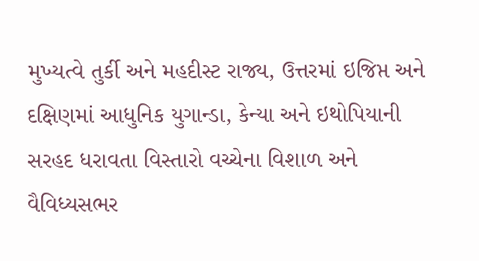મુખ્યત્વે તુર્કી અને મહદીસ્ટ રાજ્ય, ઉત્તરમાં ઇજિપ્ત અને દક્ષિણમાં આધુનિક યુગાન્ડા, કેન્યા અને ઇથોપિયાની સરહદ ધરાવતા વિસ્તારો વચ્ચેના વિશાળ અને વૈવિધ્યસભર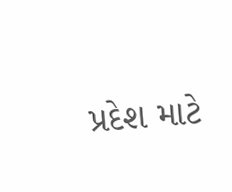પ્રદેશ માટે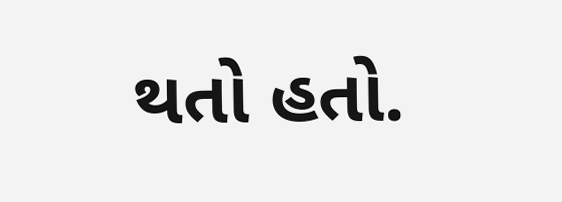થતો હતો.